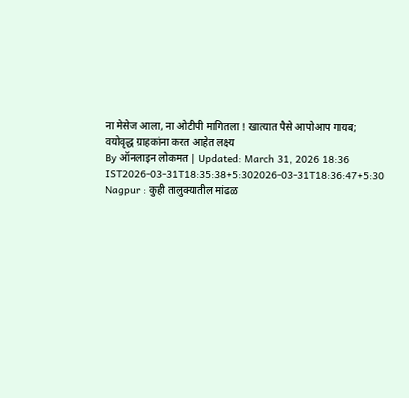ना मेसेज आला, ना ओटीपी मागितला ! खात्यात पैसे आपोआप गायब; वयोवृद्ध ग्राहकांना करत आहेत लक्ष्य
By ऑनलाइन लोकमत | Updated: March 31, 2026 18:36 IST2026-03-31T18:35:38+5:302026-03-31T18:36:47+5:30
Nagpur : कुही तालुक्यातील मांढळ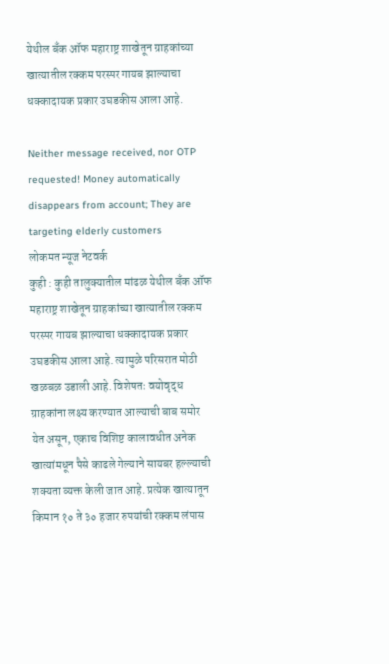येथील बँक ऑफ महाराष्ट्र शाखेतून ग्राहकांच्या खात्यातील रक्कम परस्पर गायब झाल्याचा धक्कादायक प्रकार उघडकीस आला आहे.

Neither message received, nor OTP requested! Money automatically disappears from account; They are targeting elderly customers
लोकमत न्यूज नेटवर्क
कुही : कुही तालुक्यातील मांढळ येथील बँक ऑफ महाराष्ट्र शाखेतून ग्राहकांच्या खात्यातील रक्कम परस्पर गायब झाल्याचा धक्कादायक प्रकार उघडकीस आला आहे. त्यामुळे परिसरात मोठी खळबळ उडाली आहे. विशेषतः वयोवृद्ध ग्राहकांना लक्ष्य करण्यात आल्याची बाब समोर येत असून, एकाच विशिष्ट कालावधीत अनेक खात्यांमधून पैसे काढले गेल्याने सायबर हल्ल्याची शक्यता व्यक्त केली जात आहे. प्रत्येक खात्यातून किमान १० ते ३० हजार रुपयांची रक्कम लंपास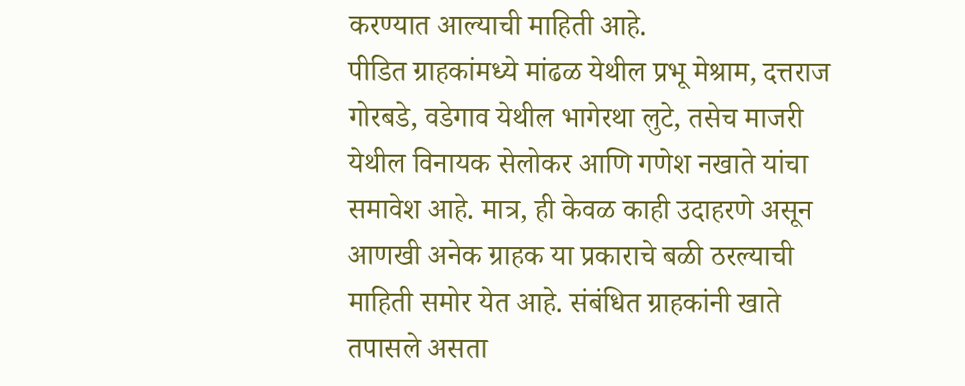करण्यात आल्याची माहिती आहे.
पीडित ग्राहकांमध्ये मांढळ येथील प्रभू मेश्राम, दत्तराज गोरबडे, वडेगाव येथील भागेरथा लुटे, तसेच माजरी येथील विनायक सेलोकर आणि गणेश नखाते यांचा समावेश आहे. मात्र, ही केवळ काही उदाहरणे असून आणखी अनेक ग्राहक या प्रकाराचे बळी ठरल्याची माहिती समोर येत आहे. संबंधित ग्राहकांनी खाते तपासले असता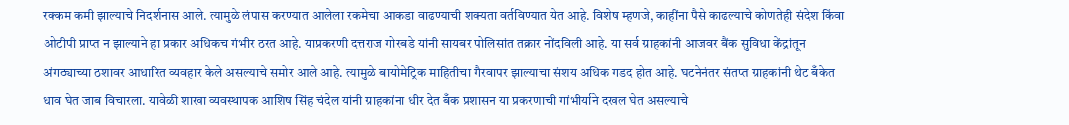रक्कम कमी झाल्याचे निदर्शनास आले. त्यामुळे लंपास करण्यात आलेला रकमेचा आकडा वाढण्याची शक्यता वर्तविण्यात येत आहे. विशेष म्हणजे, काहींना पैसे काढल्याचे कोणतेही संदेश किंवा ओटीपी प्राप्त न झाल्याने हा प्रकार अधिकच गंभीर ठरत आहे. याप्रकरणी दत्तराज गोरबडे यांनी सायबर पोलिसांत तक्रार नोंदविली आहे. या सर्व ग्राहकांनी आजवर बैंक सुविधा केंद्रांतून अंगठ्याच्या ठशावर आधारित व्यवहार केले असल्याचे समोर आले आहे. त्यामुळे बायोमेट्रिक माहितीचा गैरवापर झाल्याचा संशय अधिक गडद होत आहे. घटनेनंतर संतप्त ग्राहकांनी थेट बँकेत धाव घेत जाब विचारला. यावेळी शाखा व्यवस्थापक आशिष सिंह चंदेल यांनी ग्राहकांना धीर देत बँक प्रशासन या प्रकरणाची गांभीर्याने दखल घेत असल्याचे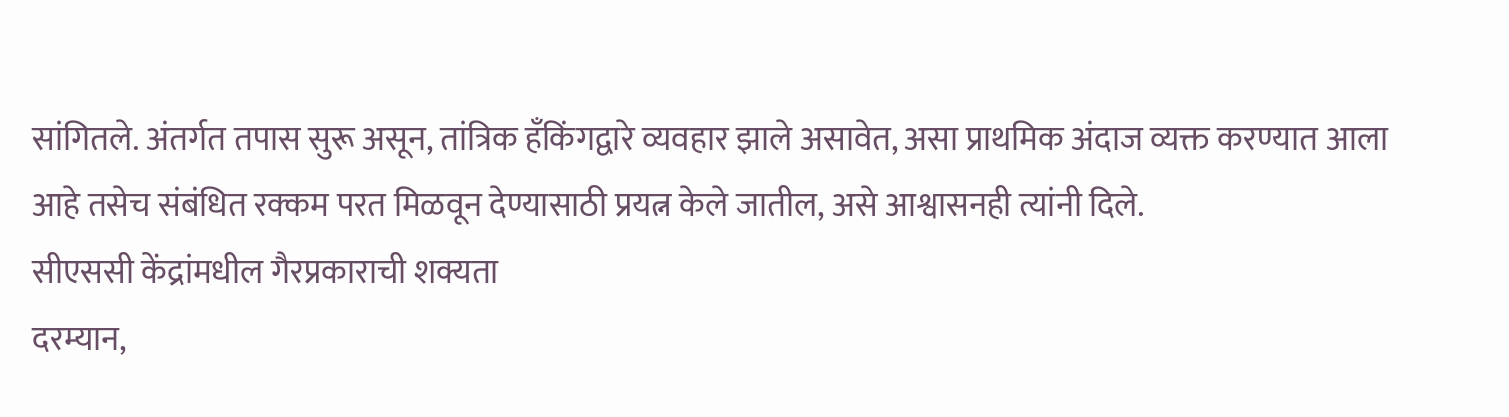सांगितले. अंतर्गत तपास सुरू असून, तांत्रिक हँकिंगद्वारे व्यवहार झाले असावेत, असा प्राथमिक अंदाज व्यक्त करण्यात आला आहे तसेच संबंधित रक्कम परत मिळवून देण्यासाठी प्रयत्न केले जातील, असे आश्वासनही त्यांनी दिले.
सीएससी केंद्रांमधील गैरप्रकाराची शक्यता
दरम्यान,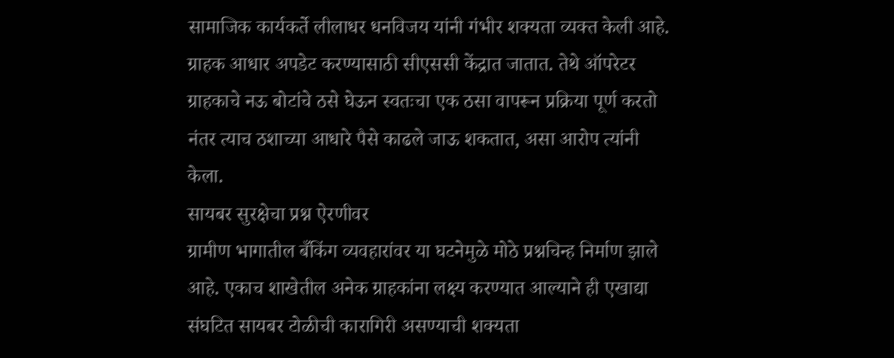सामाजिक कार्यकर्ते लीलाधर धनविजय यांनी गंभीर शक्यता व्यक्त केली आहे. ग्राहक आधार अपडेट करण्यासाठी सीएससी केंद्रात जातात. तेथे ऑपरेटर ग्राहकाचे नऊ बोटांचे ठसे घेऊन स्वतःचा एक ठसा वापरून प्रक्रिया पूर्ण करतो नंतर त्याच ठशाच्या आधारे पैसे काढले जाऊ शकतात, असा आरोप त्यांनी केला.
सायबर सुरक्षेचा प्रश्न ऐरणीवर
ग्रामीण भागातील बँकिंग व्यवहारांवर या घटनेमुळे मोठे प्रश्नचिन्ह निर्माण झाले आहे. एकाच शाखेतील अनेक ग्राहकांना लक्ष्य करण्यात आल्याने ही एखाद्या संघटित सायबर टोळीची कारागिरी असण्याची शक्यता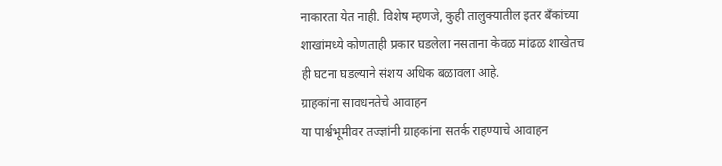नाकारता येत नाही. विशेष म्हणजे, कुही तालुक्यातील इतर बँकांच्या शाखांमध्ये कोणताही प्रकार घडलेला नसताना केवळ मांढळ शाखेतच ही घटना घडल्याने संशय अधिक बळावला आहे.
ग्राहकांना सावधनतेचे आवाहन
या पार्श्वभूमीवर तज्ज्ञांनी ग्राहकांना सतर्क राहण्याचे आवाहन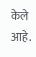केले आहे.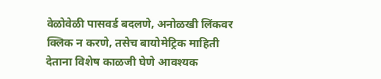वेळोवेळी पासवर्ड बदलणे, अनोळखी लिंकवर क्लिक न करणे, तसेच बायोमेट्रिक माहिती देताना विशेष काळजी घेणे आवश्यक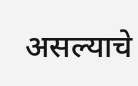असल्याचे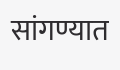सांगण्यात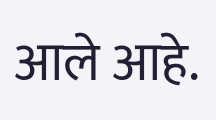आले आहे.